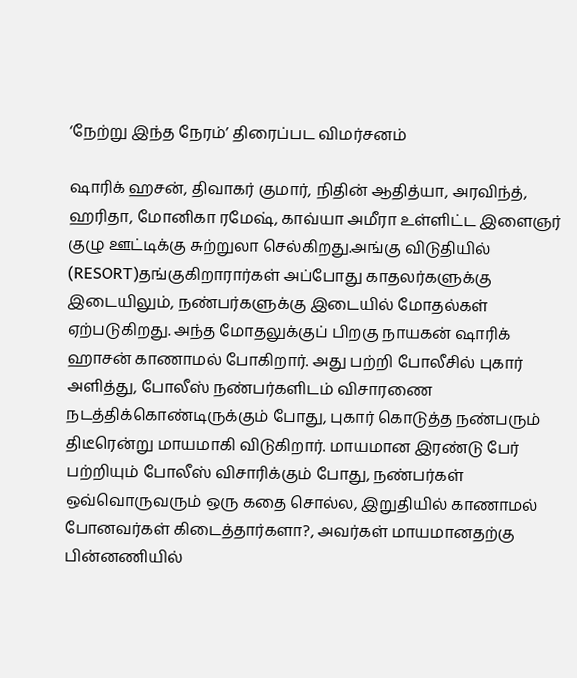‘நேற்று இந்த நேரம்’ திரைப்பட விமர்சனம்

ஷாரிக் ஹசன், திவாகர் குமார், நிதின் ஆதித்யா, அரவிந்த், ஹரிதா, மோனிகா ரமேஷ், காவ்யா அமீரா உள்ளிட்ட இளைஞர் குழு ஊட்டிக்கு சுற்றுலா செல்கிறது.அங்கு விடுதியில் (RESORT)தங்குகிறாரார்கள் அப்போது காதலர்களுக்கு இடையிலும், நண்பர்களுக்கு இடையில் மோதல்கள் ஏற்படுகிறது. அந்த மோதலுக்குப் பிறகு நாயகன் ஷாரிக் ஹாசன் காணாமல் போகிறார். அது பற்றி போலீசில் புகார் அளித்து, போலீஸ் நண்பர்களிடம் விசாரணை நடத்திக்கொண்டிருக்கும் போது, புகார் கொடுத்த நண்பரும் திடீரென்று மாயமாகி விடுகிறார். மாயமான இரண்டு பேர் பற்றியும் போலீஸ் விசாரிக்கும் போது, நண்பர்கள் ஒவ்வொருவரும் ஒரு கதை சொல்ல, இறுதியில் காணாமல் போனவர்கள் கிடைத்தார்களா?, அவர்கள் மாயமானதற்கு பின்னணியில்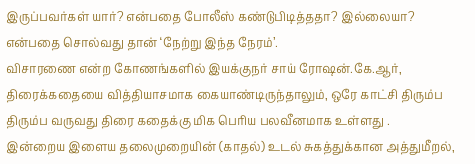இருப்பவர்கள் யார்? என்பதை போலீஸ் கண்டுபிடித்ததா? இல்லையா? என்பதை சொல்வது தான் ‘நேற்று இந்த நேரம்’.
விசாரணை என்ற கோணங்களில் இயக்குநர் சாய் ரோஷன்.கே.ஆர், திரைக்கதையை வித்தியாசமாக கையாண்டிருந்தாலும், ஒரே காட்சி திரும்ப திரும்ப வருவது திரை கதைக்கு மிக பெரிய பலவீனமாக உள்ளது .
இன்றைய இளைய தலைமுறையின் (காதல்) உடல் சுகத்துக்கான அத்துமீறல்,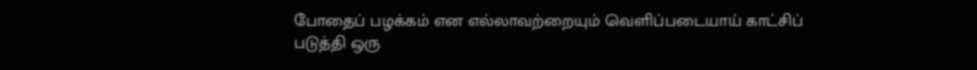போதைப் பழக்கம் என எல்லாவற்றையும் வெளிப்படையாய் காட்சிப் படுத்தி ஒரு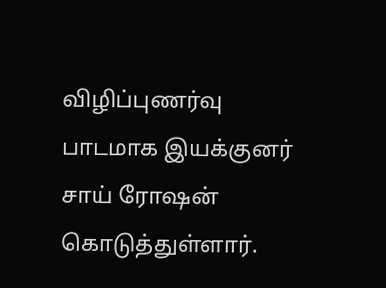விழிப்புணர்வு பாடமாக இயக்குனர் சாய் ரோஷன் கொடுத்துள்ளார்.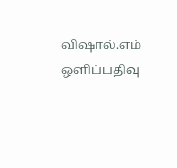விஷால்.எம் ஒளிப்பதிவு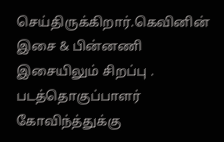செய்திருக்கிறார்.கெவினின் இசை & பின்னணி இசையிலும் சிறப்பு .
படத்தொகுப்பாளர் கோவிந்த்துக்கு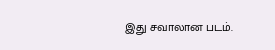இது சவாலான படம்.